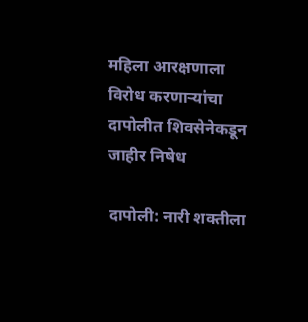महिला आरक्षणाला विरोध करणाऱ्यांचा दापोलीत शिवसेनेकडून जाहीर निषेध

दापोली: नारी शक्तीला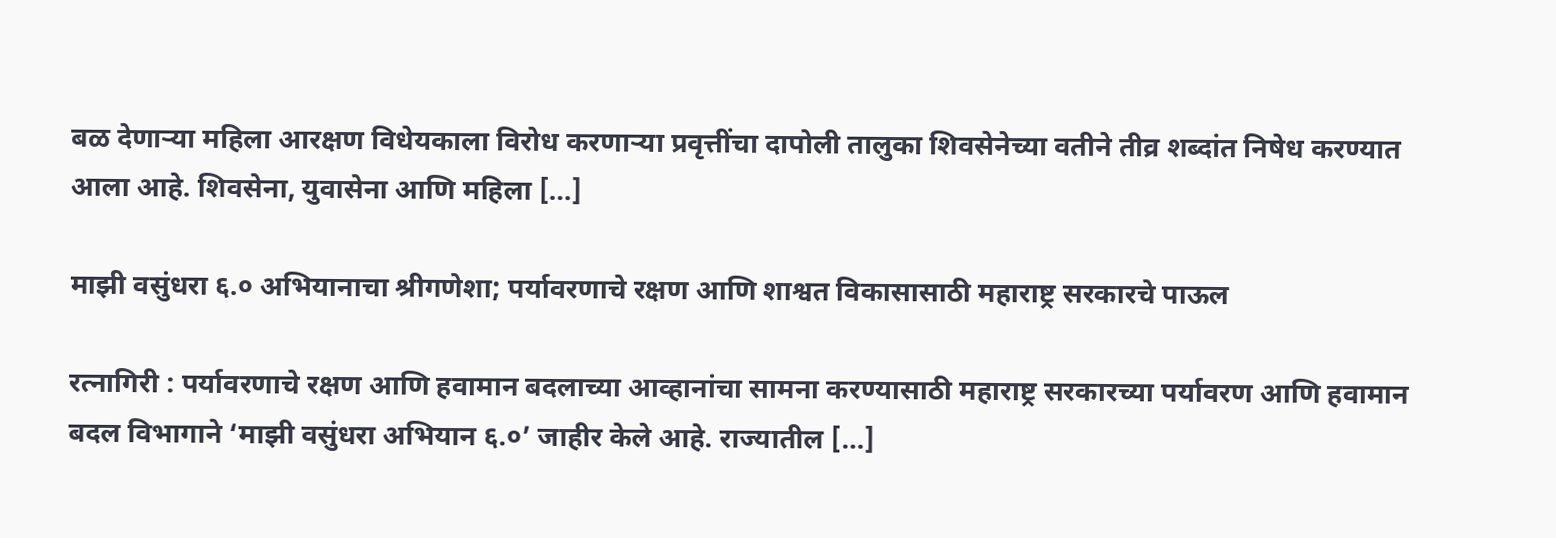बळ देणाऱ्या महिला आरक्षण विधेयकाला विरोध करणाऱ्या प्रवृत्तींचा दापोली तालुका शिवसेनेच्या वतीने तीव्र शब्दांत निषेध करण्यात आला आहे. शिवसेना, युवासेना आणि महिला […]

माझी वसुंधरा ६.० अभियानाचा श्रीगणेशा; पर्यावरणाचे रक्षण आणि शाश्वत विकासासाठी महाराष्ट्र सरकारचे पाऊल

रत्नागिरी : पर्यावरणाचे रक्षण आणि हवामान बदलाच्या आव्हानांचा सामना करण्यासाठी महाराष्ट्र सरकारच्या पर्यावरण आणि हवामान बदल विभागाने ‘माझी वसुंधरा अभियान ६.०’ जाहीर केले आहे. राज्यातील […]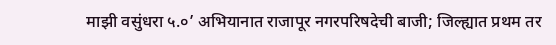माझी वसुंधरा ५.०’ अभियानात राजापूर नगरपरिषदेची बाजी; जिल्ह्यात प्रथम तर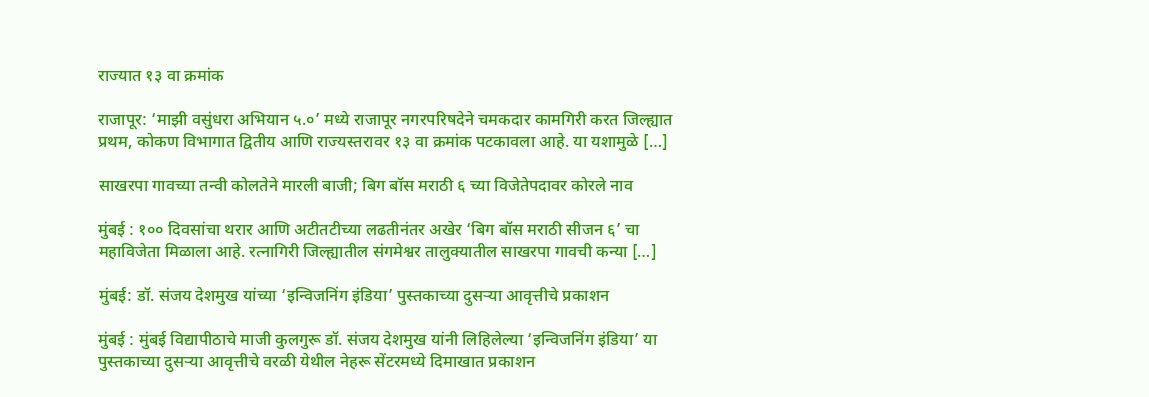राज्यात १३ वा क्रमांक

राजापूर: ‘माझी वसुंधरा अभियान ५.०’ मध्ये राजापूर नगरपरिषदेने चमकदार कामगिरी करत जिल्ह्यात प्रथम, कोकण विभागात द्वितीय आणि राज्यस्तरावर १३ वा क्रमांक पटकावला आहे. या यशामुळे […]

साखरपा गावच्या तन्वी कोलतेने मारली बाजी; बिग बॉस मराठी ६ च्या विजेतेपदावर कोरले नाव

मुंबई : १०० दिवसांचा थरार आणि अटीतटीच्या लढतीनंतर अखेर ‘बिग बॉस मराठी सीजन ६’ चा महाविजेता मिळाला आहे. रत्नागिरी जिल्ह्यातील संगमेश्वर तालुक्यातील साखरपा गावची कन्या […]

मुंबई: डॉ. संजय देशमुख यांच्या ‘इन्विजनिंग इंडिया’ पुस्तकाच्या दुसऱ्या आवृत्तीचे प्रकाशन

मुंबई : मुंबई विद्यापीठाचे माजी कुलगुरू डॉ. संजय देशमुख यांनी लिहिलेल्या ‘इन्विजनिंग इंडिया’ या पुस्तकाच्या दुसऱ्या आवृत्तीचे वरळी येथील नेहरू सेंटरमध्ये दिमाखात प्रकाशन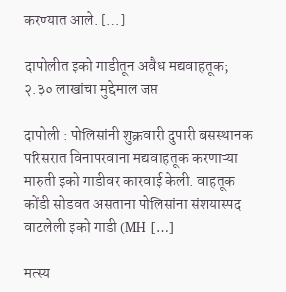करण्यात आले. […]

दापोलीत इको गाडीतून अवैध मद्यवाहतूक; २.३० लाखांचा मुद्देमाल जप्त

दापोली : पोलिसांनी शुक्रवारी दुपारी बसस्थानक परिसरात विनापरवाना मद्यवाहतूक करणाऱ्या मारुती इको गाडीवर कारवाई केली. वाहतूक कोंडी सोडवत असताना पोलिसांना संशयास्पद वाटलेली इको गाडी (MH […]

मत्स्य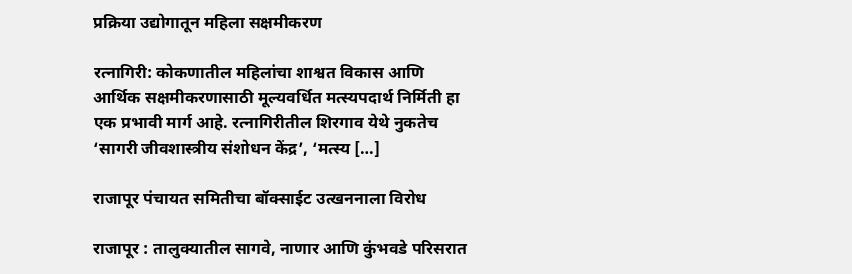प्रक्रिया उद्योगातून महिला सक्षमीकरण

रत्नागिरी: कोकणातील महिलांचा शाश्वत विकास आणि आर्थिक सक्षमीकरणासाठी मूल्यवर्धित मत्स्यपदार्थ निर्मिती हा एक प्रभावी मार्ग आहे. रत्नागिरीतील शिरगाव येथे नुकतेच ‘सागरी जीवशास्त्रीय संशोधन केंद्र’, ‘मत्स्य […]

राजापूर पंचायत समितीचा बॉक्साईट उत्खननाला विरोध

राजापूर : तालुक्यातील सागवे, नाणार आणि कुंभवडे परिसरात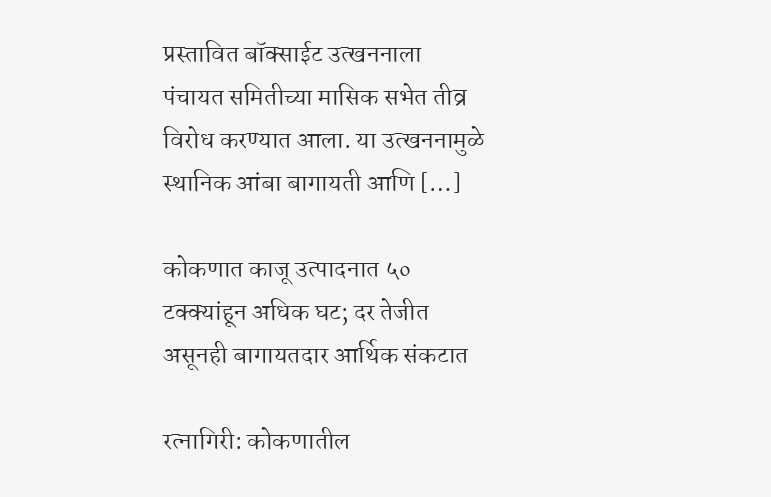प्रस्तावित बॉक्साईट उत्खननाला पंचायत समितीच्या मासिक सभेत तीव्र विरोध करण्यात आला. या उत्खननामुळे स्थानिक आंबा बागायती आणि […]

कोकणात काजू उत्पादनात ५० टक्क्यांहून अधिक घट; दर तेजीत असूनही बागायतदार आर्थिक संकटात

रत्नागिरी: कोकणातील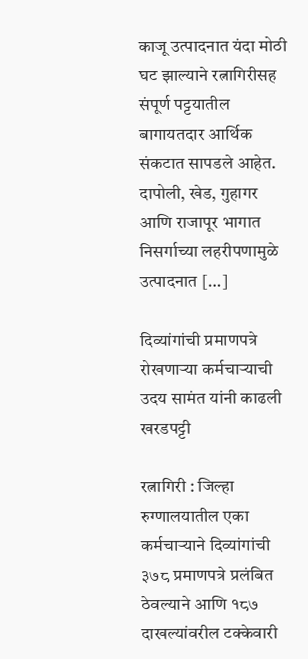काजू उत्पादनात यंदा मोठी घट झाल्याने रत्नागिरीसह संपूर्ण पट्टयातील बागायतदार आर्थिक संकटात सापडले आहेत. दापोली, खेड, गुहागर आणि राजापूर भागात निसर्गाच्या लहरीपणामुळे उत्पादनात […]

दिव्यांगांची प्रमाणपत्रे रोखणाऱ्या कर्मचाऱ्याची उदय सामंत यांनी काढली खरडपट्टी

रत्नागिरी : जिल्हा रुग्णालयातील एका कर्मचाऱ्याने दिव्यांगांची ३७८ प्रमाणपत्रे प्रलंबित ठेवल्याने आणि १८७ दाखल्यांवरील टक्केवारी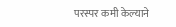परस्पर कमी केल्याने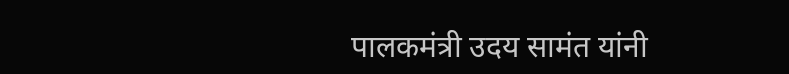पालकमंत्री उदय सामंत यांनी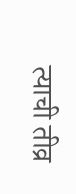त्याची तीव्र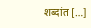शब्दांत […]